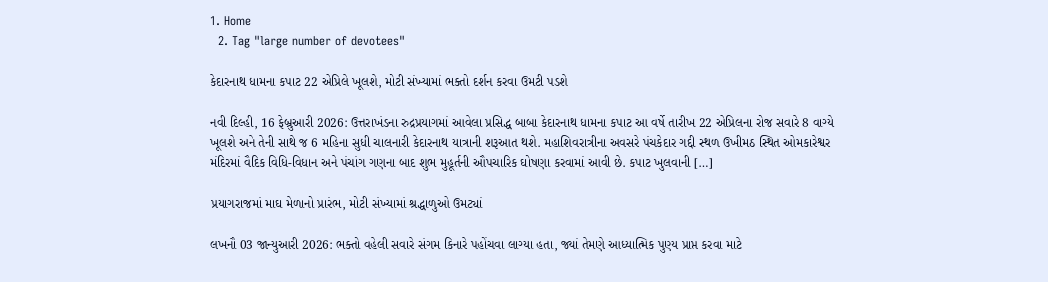1. Home
  2. Tag "large number of devotees"

કેદારનાથ ધામના કપાટ 22 એપ્રિલે ખૂલશે, મોટી સંખ્યામાં ભક્તો દર્શન કરવા ઉમટી પડશે

નવી દિલ્હી, 16 ફેબ્રુઆરી 2026: ઉત્તરાખંડના રુદ્રપ્રયાગમાં આવેલા પ્રસિદ્ધ બાબા કેદારનાથ ધામના કપાટ આ વર્ષે તારીખ 22 એપ્રિલના રોજ સવારે 8 વાગ્યે ખૂલશે અને તેની સાથે જ 6 મહિના સુધી ચાલનારી કેદારનાથ યાત્રાની શરૂઆત થશે. મહાશિવરાત્રીના અવસરે પંચકેદાર ગદ્દી સ્થળ ઉખીમઠ સ્થિત ઓમકારેશ્વર મંદિરમાં વૈદિક વિધિ-વિધાન અને પંચાંગ ગણના બાદ શુભ મુહૂર્તની ઔપચારિક ઘોષણા કરવામાં આવી છે. કપાટ ખુલવાની […]

પ્રયાગરાજમાં માઘ મેળાનો પ્રારંભ, મોટી સંખ્યામાં શ્રદ્ધાળુઓ ઉમટ્યાં

લખનૌ 03 જાન્યુઆરી 2026: ભક્તો વહેલી સવારે સંગમ કિનારે પહોંચવા લાગ્યા હતા, જ્યાં તેમણે આધ્યાત્મિક પુણ્ય પ્રાપ્ત કરવા માટે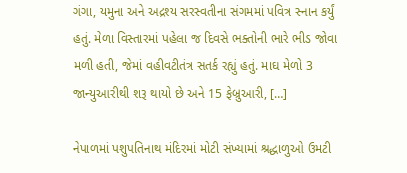ગંગા, યમુના અને અદ્રશ્ય સરસ્વતીના સંગમમાં પવિત્ર સ્નાન કર્યું હતું. મેળા વિસ્તારમાં પહેલા જ દિવસે ભક્તોની ભારે ભીડ જોવા મળી હતી, જેમાં વહીવટીતંત્ર સતર્ક રહ્યું હતું. માઘ મેળો 3 જાન્યુઆરીથી શરૂ થાયો છે અને 15 ફેબ્રુઆરી, […]

નેપાળમાં પશુપતિનાથ મંદિરમાં મોટી સંખ્યામાં શ્રદ્ધાળુઓ ઉમટી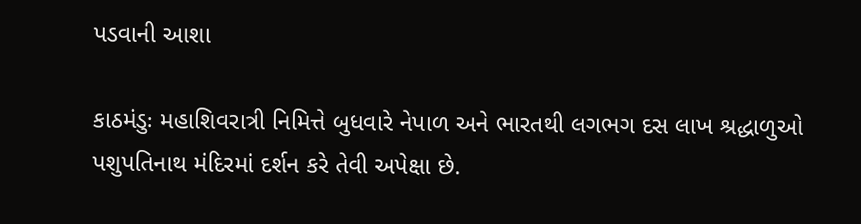પડવાની આશા

કાઠમંડુઃ મહાશિવરાત્રી નિમિત્તે બુધવારે નેપાળ અને ભારતથી લગભગ દસ લાખ શ્રદ્ધાળુઓ પશુપતિનાથ મંદિરમાં દર્શન કરે તેવી અપેક્ષા છે.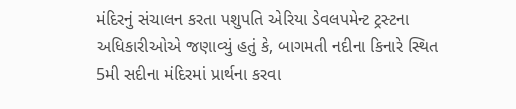મંદિરનું સંચાલન કરતા પશુપતિ એરિયા ડેવલપમેન્ટ ટ્રસ્ટના અધિકારીઓએ જણાવ્યું હતું કે, બાગમતી નદીના કિનારે સ્થિત 5મી સદીના મંદિરમાં પ્રાર્થના કરવા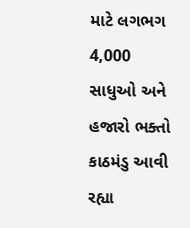માટે લગભગ 4,000 સાધુઓ અને હજારો ભક્તો કાઠમંડુ આવી રહ્યા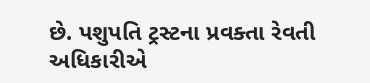છે. પશુપતિ ટ્રસ્ટના પ્રવક્તા રેવતી અધિકારીએ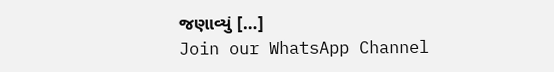જણાવ્યું […]
Join our WhatsApp Channel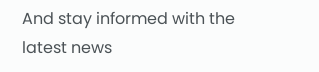And stay informed with the latest news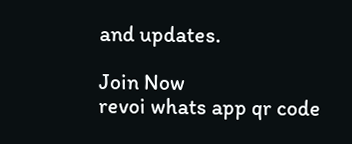and updates.

Join Now
revoi whats app qr code